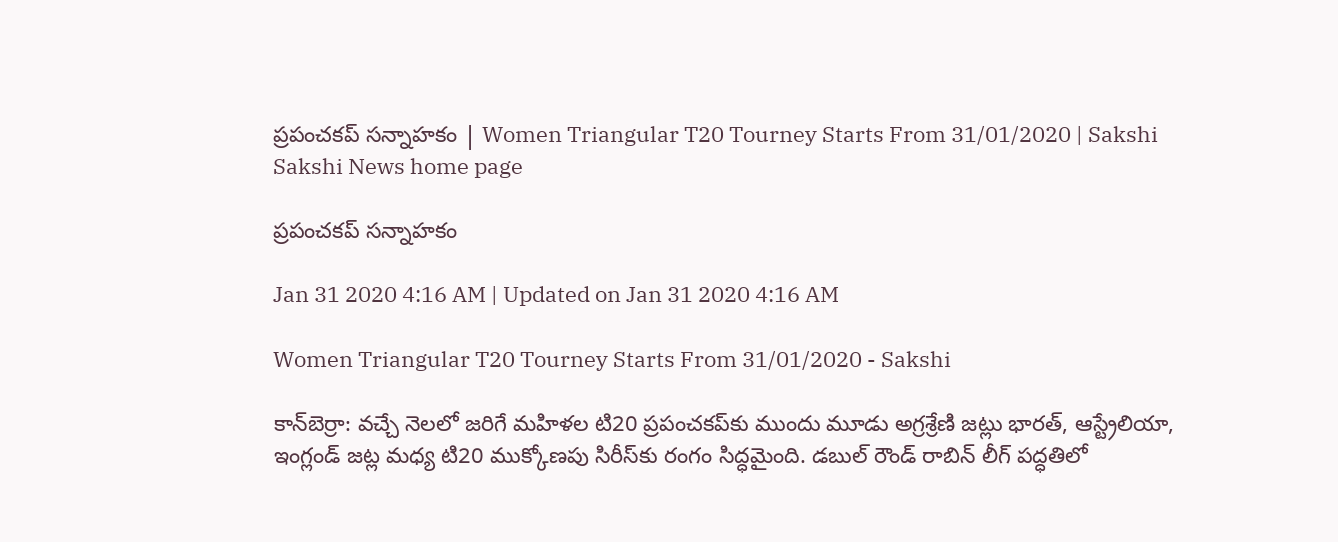ప్రపంచకప్‌ సన్నాహకం | Women Triangular T20 Tourney Starts From 31/01/2020 | Sakshi
Sakshi News home page

ప్రపంచకప్‌ సన్నాహకం

Jan 31 2020 4:16 AM | Updated on Jan 31 2020 4:16 AM

Women Triangular T20 Tourney Starts From 31/01/2020 - Sakshi

కాన్‌బెర్రా: వచ్చే నెలలో జరిగే మహిళల టి20 ప్రపంచకప్‌కు ముందు మూడు అగ్రశ్రేణి జట్లు భారత్, ఆస్ట్రేలియా, ఇంగ్లండ్‌ జట్ల మధ్య టి20 ముక్కోణపు సిరీస్‌కు రంగం సిద్ధమైంది. డబుల్‌ రౌండ్‌ రాబిన్‌ లీగ్‌ పద్ధతిలో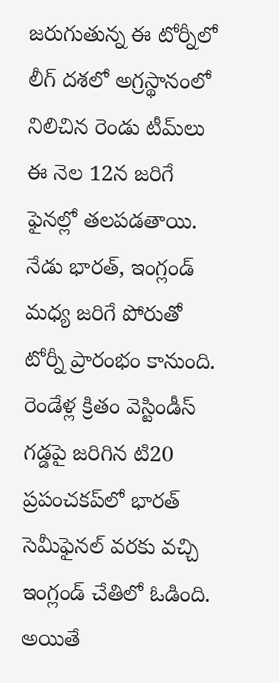జరుగుతున్న ఈ టోర్నీలో లీగ్‌ దశలో అగ్రస్థానంలో నిలిచిన రెండు టీమ్‌లు ఈ నెల 12న జరిగే ఫైనల్లో తలపడతాయి. నేడు భారత్, ఇంగ్లండ్‌ మధ్య జరిగే పోరుతో టోర్నీ ప్రారంభం కానుంది. రెండేళ్ల క్రితం వెస్టిండీస్‌ గడ్డపై జరిగిన టి20 ప్రపంచకప్‌లో భారత్‌ సెమీఫైనల్‌ వరకు వచ్చి ఇంగ్లండ్‌ చేతిలో ఓడింది. అయితే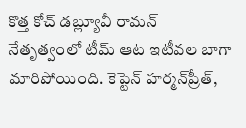కొత్త కోచ్‌ డబ్ల్యూవీ రామన్‌ నేతృత్వంలో టీమ్‌ ఆట ఇటీవల బాగా మారిపోయింది. కెప్టెన్‌ హర్మన్‌ప్రీత్,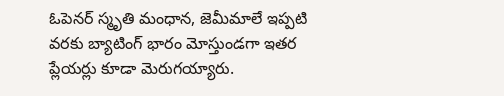ఓపెనర్‌ స్మృతి మంధాన, జెమీమాలే ఇప్పటి వరకు బ్యాటింగ్‌ భారం మోస్తుండగా ఇతర ప్లేయర్లు కూడా మెరుగయ్యారు.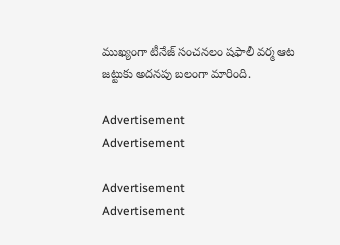ముఖ్యంగా టీనేజ్‌ సంచనలం షఫాలీ వర్మ ఆట జట్టుకు అదనపు బలంగా మారింది.

Advertisement
Advertisement

Advertisement
Advertisement